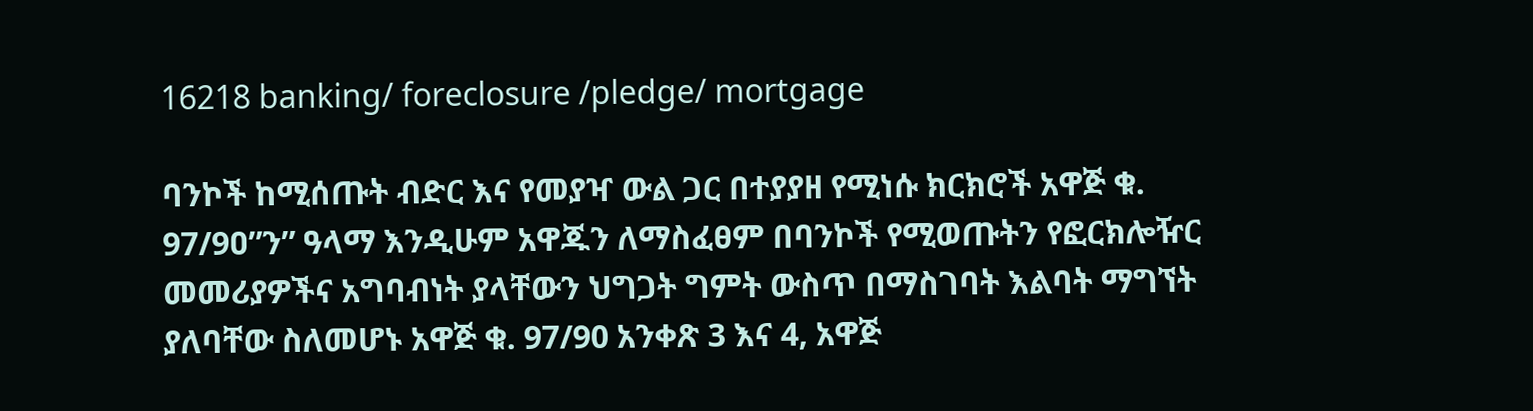16218 banking/ foreclosure /pledge/ mortgage

ባንኮች ከሚሰጡት ብድር እና የመያዣ ውል ጋር በተያያዘ የሚነሱ ክርክሮች አዋጅ ቁ. 97/9ዐ”ን” ዓላማ እንዲሁም አዋጁን ለማስፈፀም በባንኮች የሚወጡትን የፎርክሎዥር መመሪያዎችና አግባብነት ያላቸውን ህግጋት ግምት ውስጥ በማስገባት እልባት ማግኘት ያለባቸው ስለመሆኑ አዋጅ ቁ. 97/90 አንቀጽ 3 እና 4, አዋጅ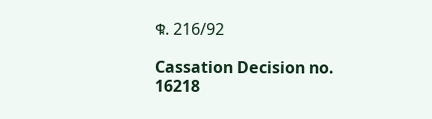ቁ. 216/92

Cassation Decision no. 16218